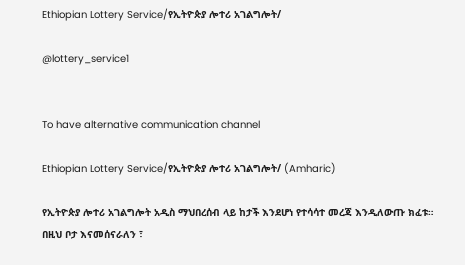Ethiopian Lottery Service/የኢትዮጵያ ሎተሪ አገልግሎት/

@lottery_service1


To have alternative communication channel

Ethiopian Lottery Service/የኢትዮጵያ ሎተሪ አገልግሎት/ (Amharic)

የኢትዮጵያ ሎተሪ አገልግሎት አዲስ ማህበረሰብ ላይ ከታች እንደሆነ የተሳሳተ መረጃ እንዲለውጡ ክፈቱ። በዚህ ቦታ እናመሰናራለን ፣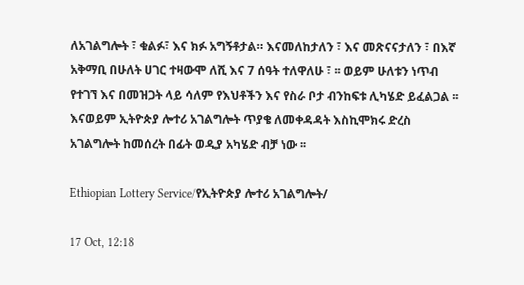ለአገልግሎት ፣ ቁልፉ፣ እና ክፉ አግኝቶታል። እናመለከታለን ፣ እና መጽናናታለን ፣ በእኛ አቅማቢ በሁለት ሀገር ተዛውሞ ለሺ እና 7 ሰዓት ተለዋለሁ ፣ ፡፡ ወይም ሁለቱን ነጥብ የተገኘ እና በመዝጋት ላይ ሳለም የእህቶችን እና የስራ ቦታ ብንከፍቱ ሊካሄድ ይፈልጋል ፡፡ እናወይም ኢትዮጵያ ሎተሪ አገልግሎት ጥያቄ ለመቀዳዳት እስኪሞክሩ ድረስ አገልግሎት ከመሰረት በፊት ወዲያ አካሄድ ብቻ ነው ፡፡

Ethiopian Lottery Service/የኢትዮጵያ ሎተሪ አገልግሎት/

17 Oct, 12:18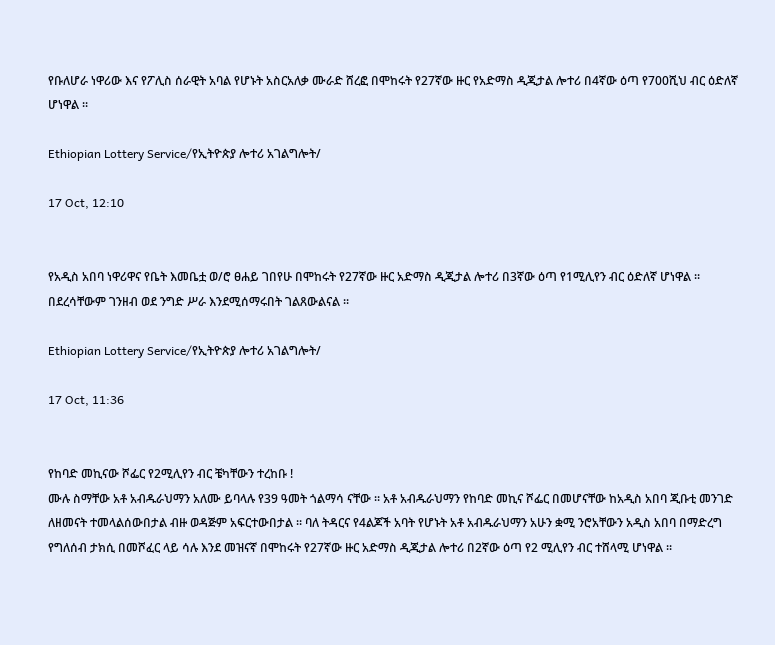የቡለሆራ ነዋሪው እና የፖሊስ ሰራዊት አባል የሆኑት አስርአለቃ ሙራድ ሸረፎ በሞከሩት የ27ኛው ዙር የአድማስ ዲጂታል ሎተሪ በ4ኛው ዕጣ የ700ሺህ ብር ዕድለኛ ሆነዋል ፡፡

Ethiopian Lottery Service/የኢትዮጵያ ሎተሪ አገልግሎት/

17 Oct, 12:10


የአዲስ አበባ ነዋሪዋና የቤት እመቤቷ ወ/ሮ ፀሐይ ገበየሁ በሞከሩት የ27ኛው ዙር አድማስ ዲጂታል ሎተሪ በ3ኛው ዕጣ የ1ሚሊየን ብር ዕድለኛ ሆነዋል ፡፡ በደረሳቸውም ገንዘብ ወደ ንግድ ሥራ እንደሚሰማሩበት ገልጸውልናል ፡፡

Ethiopian Lottery Service/የኢትዮጵያ ሎተሪ አገልግሎት/

17 Oct, 11:36


የከባድ መኪናው ሾፌር የ2ሚሊየን ብር ቼካቸውን ተረከቡ !
ሙሉ ስማቸው አቶ አብዱራህማን አለሙ ይባላሉ የ39 ዓመት ጎልማሳ ናቸው ፡፡ አቶ አብዱራህማን የከባድ መኪና ሾፌር በመሆናቸው ከአዲስ አበባ ጂቡቲ መንገድ ለዘመናት ተመላልሰውበታል ብዙ ወዳጅም አፍርተውበታል ፡፡ ባለ ትዳርና የ4ልጆች አባት የሆኑት አቶ አብዱራህማን አሁን ቋሚ ንሮአቸውን አዲስ አበባ በማድረግ የግለሰብ ታክሲ በመሾፈር ላይ ሳሉ እንደ መዝናኛ በሞከሩት የ27ኛው ዙር አድማስ ዲጂታል ሎተሪ በ2ኛው ዕጣ የ2 ሚሊየን ብር ተሸላሚ ሆነዋል ፡፡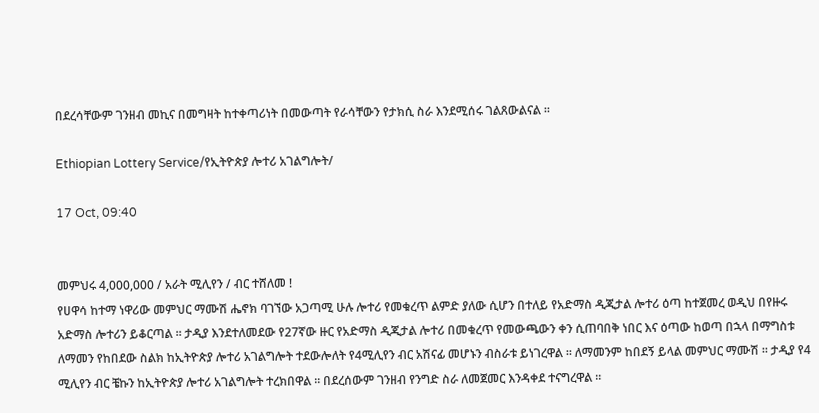በደረሳቸውም ገንዘብ መኪና በመግዛት ከተቀጣሪነት በመውጣት የራሳቸውን የታክሲ ስራ እንደሚሰሩ ገልጸውልናል ፡፡

Ethiopian Lottery Service/የኢትዮጵያ ሎተሪ አገልግሎት/

17 Oct, 09:40


መምህሩ 4,000,000 / አራት ሚሊየን / ብር ተሸለመ !
የሀዋሳ ከተማ ነዋሪው መምህር ማሙሽ ሔኖክ ባገኘው አጋጣሚ ሁሉ ሎተሪ የመቁረጥ ልምድ ያለው ሲሆን በተለይ የአድማስ ዲጂታል ሎተሪ ዕጣ ከተጀመረ ወዲህ በየዙሩ አድማስ ሎተሪን ይቆርጣል ፡፡ ታዲያ እንደተለመደው የ27ኛው ዙር የአድማስ ዲጂታል ሎተሪ በመቁረጥ የመውጫውን ቀን ሲጠባበቅ ነበር እና ዕጣው ከወጣ በኋላ በማግስቱ ለማመን የከበደው ስልክ ከኢትዮጵያ ሎተሪ አገልግሎት ተደውሎለት የ4ሚሊየን ብር አሽናፊ መሆኑን ብስራቱ ይነገረዋል ፡፡ ለማመንም ከበደኝ ይላል መምህር ማሙሽ ፡፡ ታዲያ የ4 ሚሊየን ብር ቼኩን ከኢትዮጵያ ሎተሪ አገልግሎት ተረክበዋል ፡፡ በደረሰውም ገንዘብ የንግድ ስራ ለመጀመር እንዳቀደ ተናግረዋል ፡፡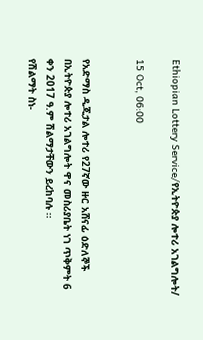Ethiopian Lottery Service/የኢትዮጵያ ሎተሪ አገልግሎት/

15 Oct, 06:00


የአድማስ ዲጂታል ሎተሪ የ27ኛው ዙር አሸናፊ ዕድለኞች በኢትዮጵያ ሎተሪ አገልግሎት ዋና መስሪያቤት ነገ ጥቅምት 6 ቀን 2017 ዓ.ም ሽልማታቸውን ይረከባሉ ፡፡
የሽልማት ስነ-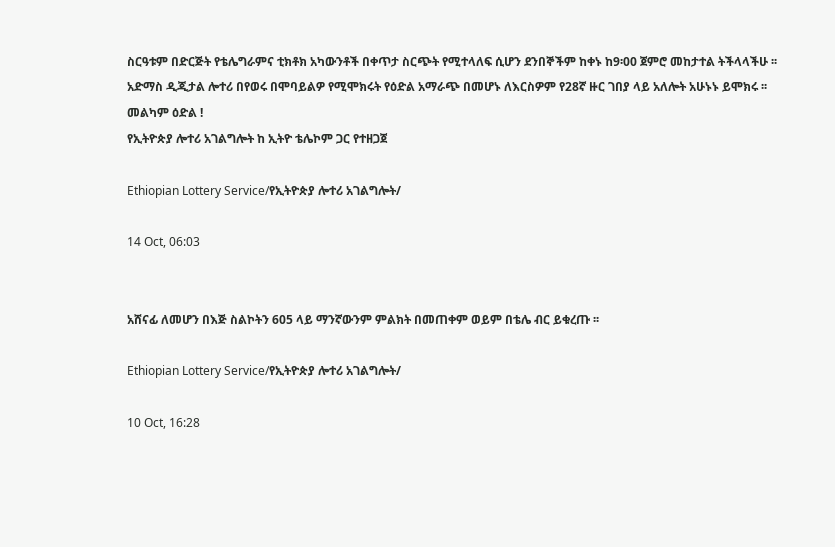ስርዓቱም በድርጅት የቴሌግራምና ቲክቶክ አካውንቶች በቀጥታ ስርጭት የሚተላለፍ ሲሆን ደንበኞችም ከቀኑ ከ9፡00 ጀምሮ መከታተል ትችላላችሁ ፡፡
አድማስ ዲጂታል ሎተሪ በየወሩ በሞባይልዎ የሚሞክሩት የዕድል አማራጭ በመሆኑ ለእርስዎም የ28ኛ ዙር ገበያ ላይ አለሎት አሁኑኑ ይሞክሩ ፡፡
መልካም ዕድል !
የኢትዮጵያ ሎተሪ አገልግሎት ከ ኢትዮ ቴሌኮም ጋር የተዘጋጀ

Ethiopian Lottery Service/የኢትዮጵያ ሎተሪ አገልግሎት/

14 Oct, 06:03


አሸናፊ ለመሆን በእጅ ስልኮትን 605 ላይ ማንኛውንም ምልክት በመጠቀም ወይም በቴሌ ብር ይቁረጡ ፡፡

Ethiopian Lottery Service/የኢትዮጵያ ሎተሪ አገልግሎት/

10 Oct, 16:28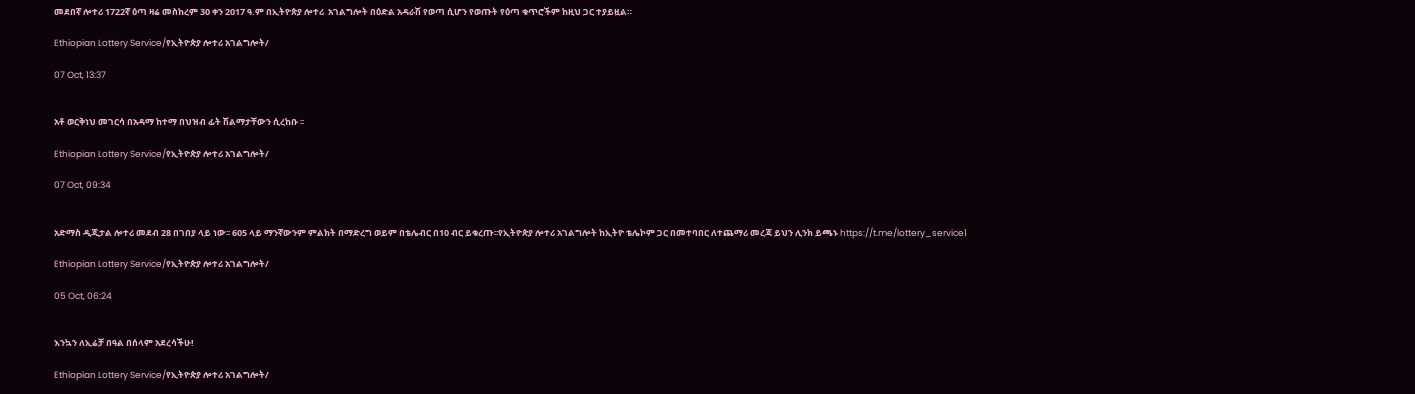መደበኛ ሎተሪ 1722ኛ ዕጣ ዛሬ መስከረም 30 ቀን 2017 ዓ.ም በኢትዮጵያ ሎተሪ  አገልግሎት በዕድል አዳራሽ የወጣ ሲሆን የወጡት የዕጣ ቁጥሮችም ከዚህ ጋር ተያይዟል።

Ethiopian Lottery Service/የኢትዮጵያ ሎተሪ አገልግሎት/

07 Oct, 13:37


አቶ ወርቅነህ መገርሳ በአዳማ ከተማ በህዝብ ፊት ሽልማታቸውን ሲረከቡ ፡፡

Ethiopian Lottery Service/የኢትዮጵያ ሎተሪ አገልግሎት/

07 Oct, 09:34


አድማስ ዲጂታል ሎተሪ መደብ 28 በገበያ ላይ ነው፡፡ 605 ላይ ማንኛውንም ምልክት በማድረግ ወይም በቴሌብር በ10 ብር ይቁረጡ፡፡የኢትዮጵያ ሎተሪ አገልግሎት ከኢትዮ ቴሌኮም ጋር በመተባበር ለተጨማሪ መረጃ ይህን ሊንክ ይጫኑ https://t.me/lottery_service1

Ethiopian Lottery Service/የኢትዮጵያ ሎተሪ አገልግሎት/

05 Oct, 06:24


እንኳን ለኢሬቻ በዓል በሰላም አደረሳችሁ!

Ethiopian Lottery Service/የኢትዮጵያ ሎተሪ አገልግሎት/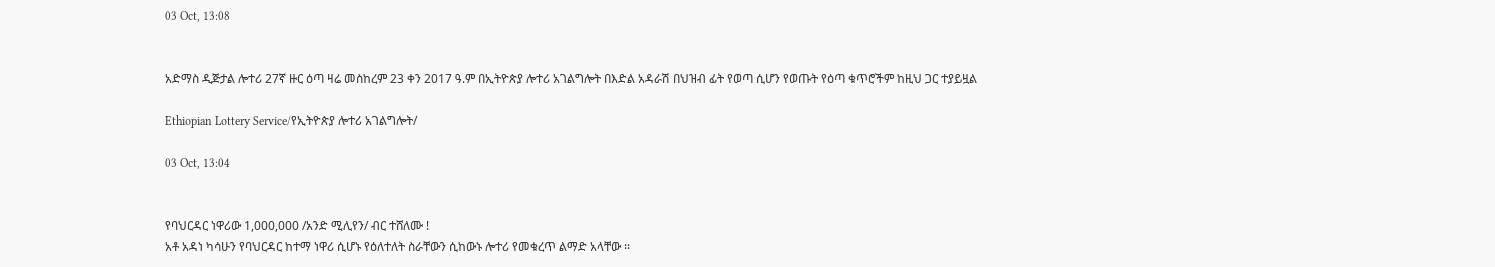03 Oct, 13:08


አድማስ ዲጅታል ሎተሪ 27ኛ ዙር ዕጣ ዛሬ መስከረም 23 ቀን 2017 ዓ.ም በኢትዮጵያ ሎተሪ አገልግሎት በእድል አዳራሽ በህዝብ ፊት የወጣ ሲሆን የወጡት የዕጣ ቁጥሮችም ከዚህ ጋር ተያይዟል

Ethiopian Lottery Service/የኢትዮጵያ ሎተሪ አገልግሎት/

03 Oct, 13:04


የባህርዳር ነዋሪው 1,000,000 /አንድ ሚሊየን/ ብር ተሸለሙ !
አቶ አዳነ ካሳሁን የባህርዳር ከተማ ነዋሪ ሲሆኑ የዕለተለት ስራቸውን ሲከውኑ ሎተሪ የመቁረጥ ልማድ አላቸው ፡፡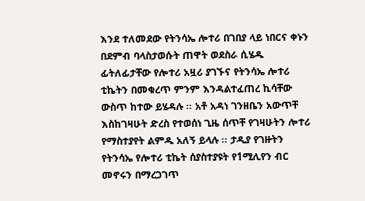እንደ ተለመደው የትንሳኤ ሎተሪ በገበያ ላይ ነበርና ቀኑን በደምብ ባላስታወሱት ጠዋት ወደስራ ሲሄዱ ፊትለፊታቸው የሎተሪ አዟሪ ያገኙና የትንሳኤ ሎተሪ ቲኬትን በመቁረጥ ምንም እንዳልተፈጠረ ኪሳቸው ውስጥ ከተው ይሄዳሉ ፡፡ አቶ አዳነ ገንዘቤን አውጥቸ እስከገዛሁት ድረስ የተወሰነ ጊዜ ሰጥቸ የገዛሁትን ሎተሪ የማስተያየት ልምዱ አለኝ ይላሉ ፡፡ ታዲያ የገዙትን የትንሳኤ የሎተሪ ቲኬት ሰያስተያዩት የ1ሚሊየን ብር መኖሩን በማረጋገጥ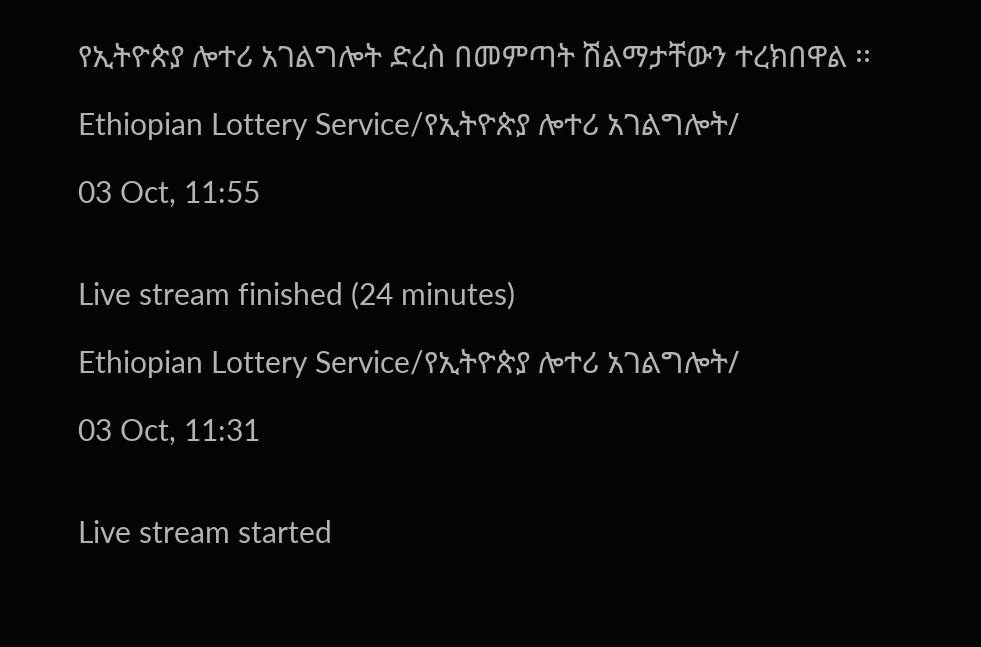የኢትዮጵያ ሎተሪ አገልግሎት ድረስ በመምጣት ሽልማታቸውን ተረክበዋል ፡፡

Ethiopian Lottery Service/የኢትዮጵያ ሎተሪ አገልግሎት/

03 Oct, 11:55


Live stream finished (24 minutes)

Ethiopian Lottery Service/የኢትዮጵያ ሎተሪ አገልግሎት/

03 Oct, 11:31


Live stream started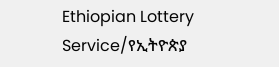Ethiopian Lottery Service/የኢትዮጵያ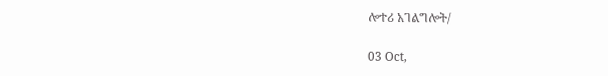ሎተሪ አገልግሎት/

03 Oct,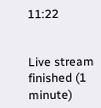11:22


Live stream finished (1 minute)